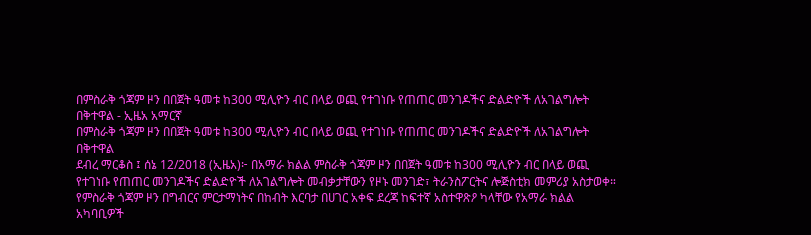በምስራቅ ጎጃም ዞን በበጀት ዓመቱ ከ300 ሚሊዮን ብር በላይ ወጪ የተገነቡ የጠጠር መንገዶችና ድልድዮች ለአገልግሎት በቅተዋል - ኢዜአ አማርኛ
በምስራቅ ጎጃም ዞን በበጀት ዓመቱ ከ300 ሚሊዮን ብር በላይ ወጪ የተገነቡ የጠጠር መንገዶችና ድልድዮች ለአገልግሎት በቅተዋል
ደብረ ማርቆስ ፤ ሰኔ 12/2018 (ኢዜአ)፦ በአማራ ክልል ምስራቅ ጎጃም ዞን በበጀት ዓመቱ ከ300 ሚሊዮን ብር በላይ ወጪ የተገነቡ የጠጠር መንገዶችና ድልድዮች ለአገልግሎት መብቃታቸውን የዞኑ መንገድ፣ ትራንስፖርትና ሎጅስቲክ መምሪያ አስታወቀ።
የምስራቅ ጎጃም ዞን በግብርና ምርታማነትና በከብት እርባታ በሀገር አቀፍ ደረጃ ከፍተኛ አስተዋጽዖ ካላቸው የአማራ ክልል አካባቢዎች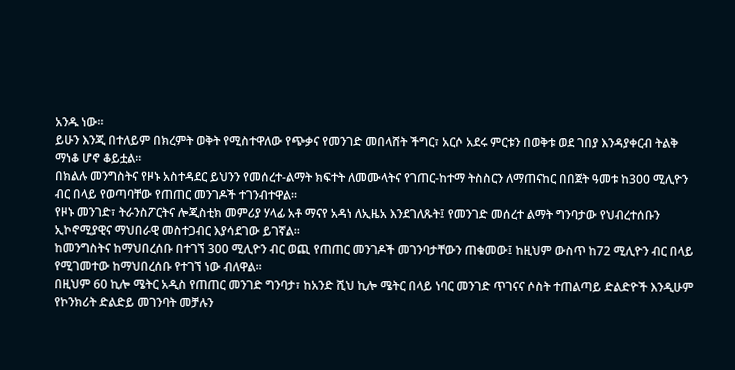አንዱ ነው።
ይሁን እንጂ በተለይም በክረምት ወቅት የሚስተዋለው የጭቃና የመንገድ መበላሸት ችግር፣ አርሶ አደሩ ምርቱን በወቅቱ ወደ ገበያ እንዳያቀርብ ትልቅ ማነቆ ሆኖ ቆይቷል።
በክልሉ መንግስትና የዞኑ አስተዳደር ይህንን የመሰረተ-ልማት ክፍተት ለመሙላትና የገጠር-ከተማ ትስስርን ለማጠናከር በበጀት ዓመቱ ከ300 ሚሊዮን ብር በላይ የወጣባቸው የጠጠር መንገዶች ተገንብተዋል፡፡
የዞኑ መንገድ፣ ትራንስፖርትና ሎጂስቲክ መምሪያ ሃላፊ አቶ ማናየ አዳነ ለኢዜአ እንደገለጹት፤ የመንገድ መሰረተ ልማት ግንባታው የህብረተሰቡን ኢኮኖሚያዊና ማህበራዊ መስተጋብር እያሳደገው ይገኛል።
ከመንግስትና ከማህበረሰቡ በተገኘ 300 ሚሊዮን ብር ወጪ የጠጠር መንገዶች መገንባታቸውን ጠቁመው፤ ከዚህም ውስጥ ከ72 ሚሊዮን ብር በላይ የሚገመተው ከማህበረሰቡ የተገኘ ነው ብለዋል።
በዚህም 60 ኪሎ ሜትር አዲስ የጠጠር መንገድ ግንባታ፣ ከአንድ ሺህ ኪሎ ሜትር በላይ ነባር መንገድ ጥገናና ሶስት ተጠልጣይ ድልድዮች እንዲሁም የኮንክሪት ድልድይ መገንባት መቻሉን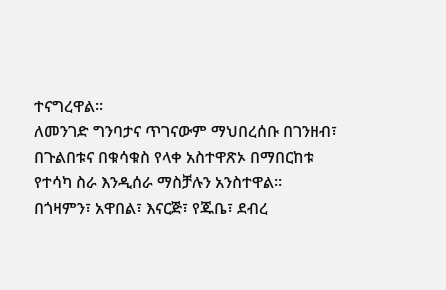ተናግረዋል።
ለመንገድ ግንባታና ጥገናውም ማህበረሰቡ በገንዘብ፣ በጉልበቱና በቁሳቁስ የላቀ አስተዋጽኦ በማበርከቱ የተሳካ ስራ እንዲሰራ ማስቻሉን አንስተዋል።
በጎዛምን፣ አዋበል፣ እናርጅ፣ የጁቤ፣ ደብረ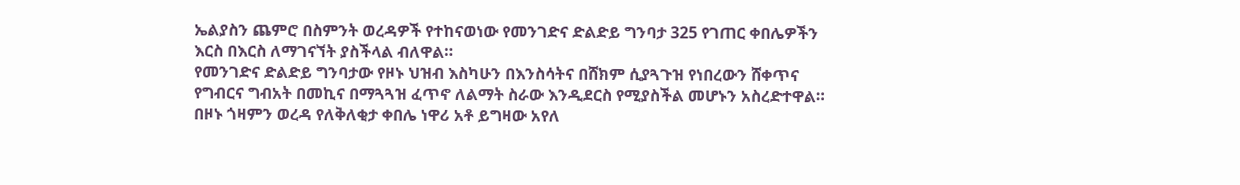ኤልያስን ጨምሮ በስምንት ወረዳዎች የተከናወነው የመንገድና ድልድይ ግንባታ 325 የገጠር ቀበሌዎችን እርስ በእርስ ለማገናኘት ያስችላል ብለዋል።
የመንገድና ድልድይ ግንባታው የዞኑ ህዝብ እስካሁን በእንስሳትና በሸክም ሲያጓጉዝ የነበረውን ሸቀጥና የግብርና ግብአት በመኪና በማጓጓዝ ፈጥኖ ለልማት ስራው እንዲደርስ የሚያስችል መሆኑን አስረድተዋል።
በዞኑ ጎዛምን ወረዳ የለቅለቂታ ቀበሌ ነዋሪ አቶ ይግዛው አየለ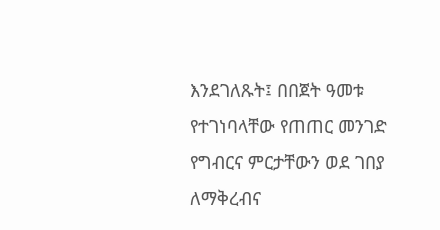እንደገለጹት፤ በበጀት ዓመቱ የተገነባላቸው የጠጠር መንገድ የግብርና ምርታቸውን ወደ ገበያ ለማቅረብና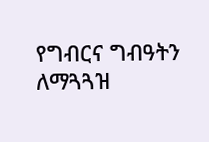የግብርና ግብዓትን ለማጓጓዝ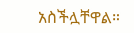አስችሏቸዋል።